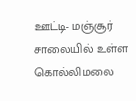ஊட்டி- மஞ்சூர் சாலையில் உள்ள கொல்லிமலை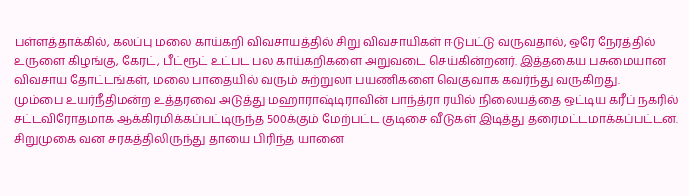பள்ளத்தாக்கில், கலப்பு மலை காய்கறி விவசாயத்தில் சிறு விவசாயிகள் ஈடுபட்டு வருவதால், ஒரே நேரத்தில் உருளை கிழங்கு, கேரட், பீட்ரூட் உட்பட பல காய்கறிகளை அறுவடை செய்கின்றனர். இத்தகைய பசுமையான விவசாய தோட்டங்கள், மலை பாதையில் வரும் சுற்றுலா பயணிகளை வெகுவாக கவர்ந்து வருகிறது.
மும்பை உயர்நீதிமன்ற உத்தரவை அடுத்து மஹாராஷ்டிராவின் பாந்த்ரா ரயில் நிலையத்தை ஒட்டிய கரீப் நகரில் சட்டவிரோதமாக ஆக்கிரமிக்கப்பட்டிருந்த 500க்கும் மேற்பட்ட குடிசை வீடுகள் இடித்து தரைமட்டமாக்கப்பட்டன.
சிறுமுகை வன சரகத்திலிருந்து தாயை பிரிந்த யானை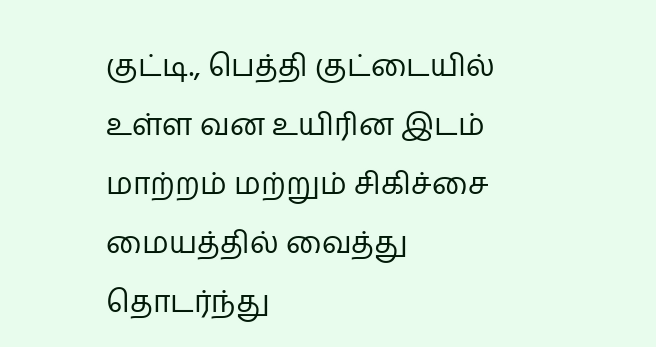குட்டி., பெத்தி குட்டையில் உள்ள வன உயிரின இடம் மாற்றம் மற்றும் சிகிச்சை மையத்தில் வைத்து தொடர்ந்து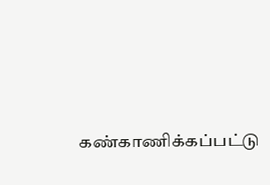கண்காணிக்கப்பட்டு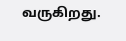வருகிறது.